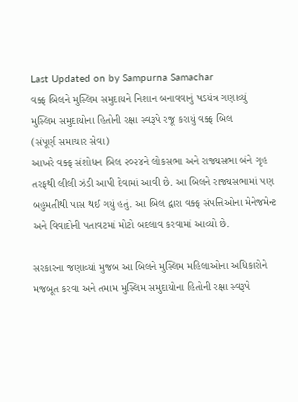Last Updated on by Sampurna Samachar
વક્ફ બિલને મુસ્લિમ સમુદાયને નિશાન બનાવવાનું ષડયંત્ર ગણાવ્યું
મુસ્લિમ સમુદાયોના હિતોની રક્ષા સ્વરૂપે રજૂ કરાયું વક્ફ બિલ
(સંપૂર્ણ સમાચાર સેવા)
આખરે વક્ફ સંશોધન બિલ ૨૦૨૪ને લોકસભા અને રાજ્યસભા બંને ગૃહ તરફથી લીલી ઝંડી આપી દેવામાં આવી છે. આ બિલને રાજ્યસભામાં પણ બહુમતીથી પાસ થઈ ગયું હતું. આ બિલ દ્વારા વક્ફ સંપત્તિઓના મેનેજમેન્ટ અને વિવાદોની પતાવટમાં મોટો બદલાવ કરવામાં આવ્યો છે.

સરકારના જણાવ્યાં મુજબ આ બિલને મુસ્લિમ મહિલાઓના અધિકારોને મજબૂત કરવા અને તમામ મુસ્લિમ સમુદાયોના હિતોની રક્ષા સ્વરૂપે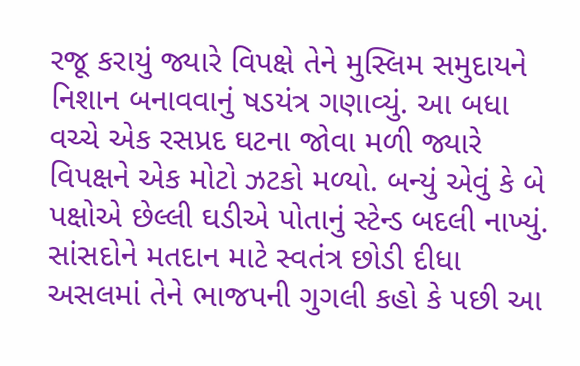રજૂ કરાયું જ્યારે વિપક્ષે તેને મુસ્લિમ સમુદાયને નિશાન બનાવવાનું ષડયંત્ર ગણાવ્યું. આ બધા વચ્ચે એક રસપ્રદ ઘટના જોવા મળી જ્યારે વિપક્ષને એક મોટો ઝટકો મળ્યો. બન્યું એવું કે બે પક્ષોએ છેલ્લી ઘડીએ પોતાનું સ્ટેન્ડ બદલી નાખ્યું.
સાંસદોને મતદાન માટે સ્વતંત્ર છોડી દીધા
અસલમાં તેને ભાજપની ગુગલી કહો કે પછી આ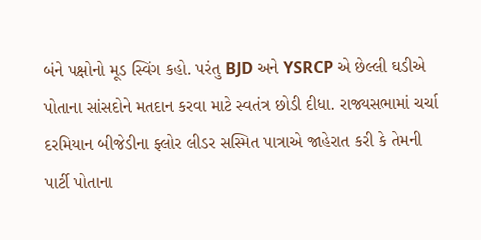બંને પક્ષોનો મૂડ સ્વિંગ કહો. પરંતુ BJD અને YSRCP એ છેલ્લી ઘડીએ પોતાના સાંસદોને મતદાન કરવા માટે સ્વતંત્ર છોડી દીધા. રાજ્યસભામાં ચર્ચા દરમિયાન બીજેડીના ફ્લોર લીડર સસ્મિત પાત્રાએ જાહેરાત કરી કે તેમની પાર્ટી પોતાના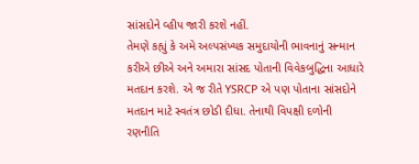સાંસદોને વ્હીપ જારી કરશે નહીં.
તેમણે કહ્યું કે અમે અલ્પસંખ્યક સમુદાયોની ભાવનાનું સન્માન કરીએ છીએ અને અમારા સાંસદ પોતાની વિવેકબુદ્ધિના આધારે મતદાન કરશે. એ જ રીતે YSRCP એ પણ પોતાના સાંસદોને મતદાન માટે સ્વતંત્ર છોડી દીધા. તેનાથી વિપક્ષી દળોની રણનીતિ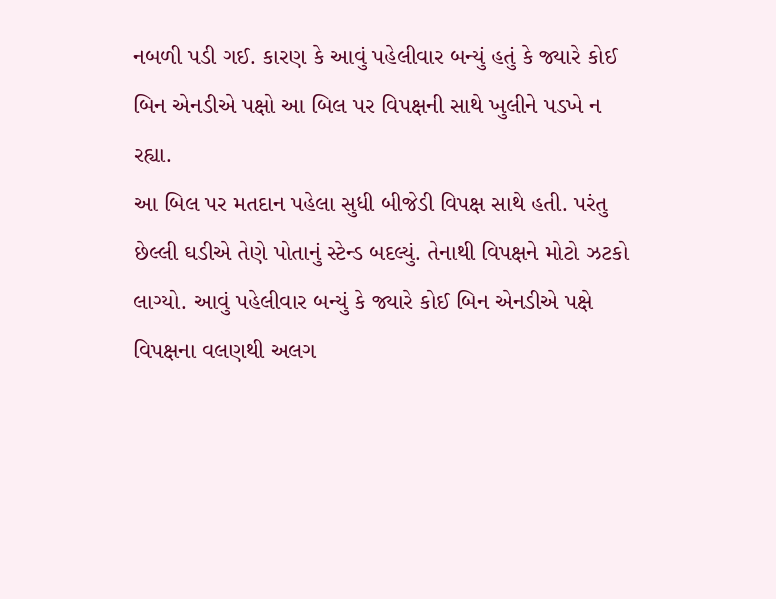નબળી પડી ગઈ. કારણ કે આવું પહેલીવાર બન્યું હતું કે જ્યારે કોઈ બિન એનડીએ પક્ષો આ બિલ પર વિપક્ષની સાથે ખુલીને પડખે ન રહ્યા.
આ બિલ પર મતદાન પહેલા સુધી બીજેડી વિપક્ષ સાથે હતી. પરંતુ છેલ્લી ઘડીએ તેણે પોતાનું સ્ટેન્ડ બદલ્યું. તેનાથી વિપક્ષને મોટો ઝટકો લાગ્યો. આવું પહેલીવાર બન્યું કે જ્યારે કોઈ બિન એનડીએ પક્ષે વિપક્ષના વલણથી અલગ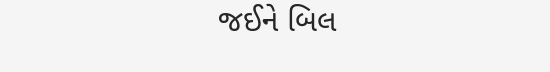જઈને બિલ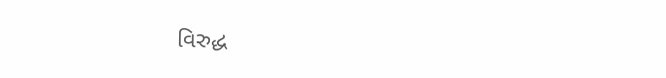વિરુદ્ધ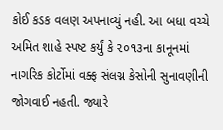કોઈ કડક વલણ અપનાવ્યું નહી. આ બધા વચ્ચે અમિત શાહે સ્પષ્ટ કર્યું કે ૨૦૧૩ના કાનૂનમાં નાગરિક કોર્ટોમાં વક્ફ સંલગ્ન કેસોની સુનાવણીની જોગવાઈ નહતી. જ્યારે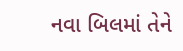નવા બિલમાં તેને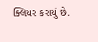ક્લિયર કરાયું છે.